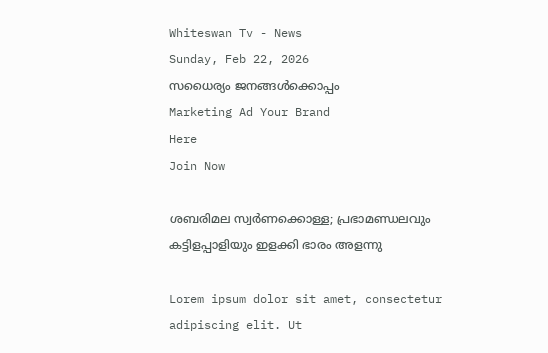Whiteswan Tv - News
Sunday, Feb 22, 2026
സധൈര്യം ജനങ്ങൾക്കൊപ്പം
Marketing Ad Your Brand
Here
Join Now

ശബരിമല സ്വർണക്കൊള്ള; പ്രഭാമണ്ഡലവും കട്ടിളപ്പാളിയും ഇളക്കി ഭാരം അളന്നു

Lorem ipsum dolor sit amet, consectetur adipiscing elit. Ut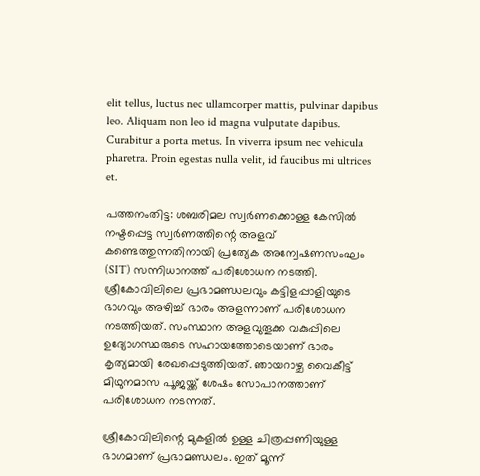elit tellus, luctus nec ullamcorper mattis, pulvinar dapibus leo. Aliquam non leo id magna vulputate dapibus. Curabitur a porta metus. In viverra ipsum nec vehicula pharetra. Proin egestas nulla velit, id faucibus mi ultrices et.

പത്തനംതിട്ട: ശബരിമല സ്വർണക്കൊള്ള കേസിൽ നഷ്ടപ്പെട്ട സ്വർണത്തിന്റെ അളവ് കണ്ടെത്തുന്നതിനായി പ്രത്യേക അന്വേഷണസംഘം (SIT) സന്നിധാനത്ത് പരിശോധന നടത്തി. ശ്രീകോവിലിലെ പ്രഭാമണ്ഡലവും കട്ടിളപ്പാളിയുടെ ഭാഗവും അഴിച്ച് ഭാരം അളന്നാണ് പരിശോധന നടത്തിയത്. സംസ്ഥാന അളവുതൂക്ക വകുപ്പിലെ ഉദ്യോഗസ്ഥരുടെ സഹായത്തോടെയാണ് ഭാരം കൃത്യമായി രേഖപ്പെടുത്തിയത്. ഞായറാഴ്ച വൈകീട്ട് മിഥുനമാസ പൂജയ്ക്ക് ശേഷം സോപാനത്താണ് പരിശോധന നടന്നത്.

ശ്രീകോവിലിന്റെ മുകളിൽ ഉള്ള ചിത്രപ്പണിയുള്ള ഭാഗമാണ് പ്രഭാമണ്ഡലം. ഇത് മൂന്ന്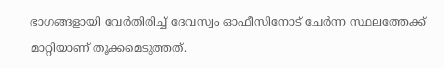ഭാഗങ്ങളായി വേർതിരിച്ച് ദേവസ്വം ഓഫീസിനോട് ചേർന്ന സ്ഥലത്തേക്ക് മാറ്റിയാണ് തൂക്കമെടുത്തത്.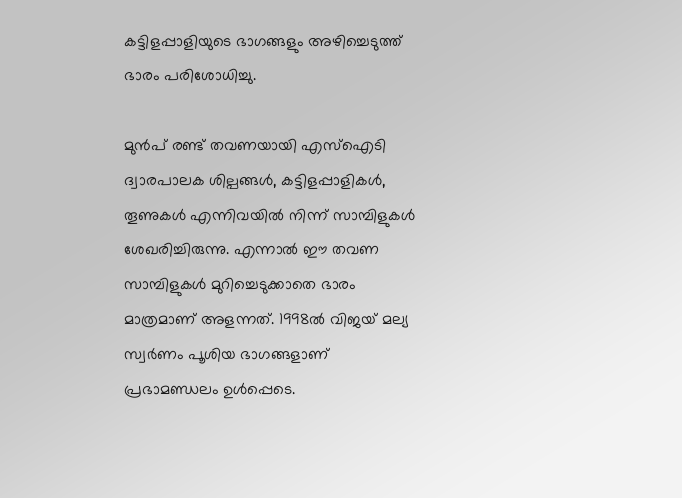കട്ടിളപ്പാളിയുടെ ഭാഗങ്ങളും അഴിച്ചെടുത്ത് ഭാരം പരിശോധിച്ചു.

മുൻപ് രണ്ട് തവണയായി എസ്ഐടി ദ്വാരപാലക ശില്പങ്ങൾ, കട്ടിളപ്പാളികൾ, തൂണുകൾ എന്നിവയിൽ നിന്ന് സാമ്പിളുകൾ ശേഖരിച്ചിരുന്നു. എന്നാൽ ഈ തവണ സാമ്പിളുകൾ മുറിച്ചെടുക്കാതെ ഭാരം മാത്രമാണ് അളന്നത്. 1998ൽ വിജയ് മല്യ സ്വർണം പൂശിയ ഭാഗങ്ങളാണ് പ്രഭാമണ്ഡലം ഉൾപ്പെടെ.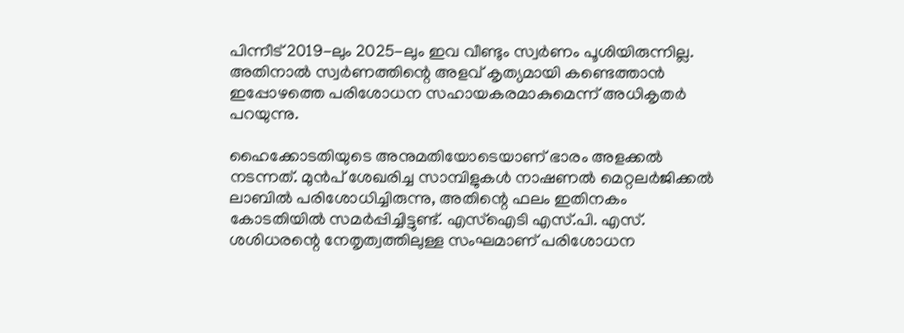പിന്നീട് 2019-ലും 2025-ലും ഇവ വീണ്ടും സ്വർണം പൂശിയിരുന്നില്ല. അതിനാൽ സ്വർണത്തിന്റെ അളവ് കൃത്യമായി കണ്ടെത്താൻ ഇപ്പോഴത്തെ പരിശോധന സഹായകരമാകുമെന്ന് അധികൃതർ പറയുന്നു.

ഹൈക്കോടതിയുടെ അനുമതിയോടെയാണ് ഭാരം അളക്കൽ നടന്നത്. മുൻപ് ശേഖരിച്ച സാമ്പിളുകൾ നാഷണൽ മെറ്റലർജിക്കൽ ലാബിൽ പരിശോധിച്ചിരുന്നു, അതിന്റെ ഫലം ഇതിനകം കോടതിയിൽ സമർപ്പിച്ചിട്ടുണ്ട്. എസ്ഐടി എസ്.പി. എസ്. ശശിധരന്റെ നേതൃത്വത്തിലുള്ള സംഘമാണ് പരിശോധന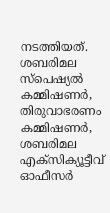നടത്തിയത്. ശബരിമല സ്പെഷ്യൽ കമ്മിഷണർ, തിരുവാഭരണം കമ്മിഷണർ, ശബരിമല എക്സിക്യൂട്ടീവ് ഓഫീസർ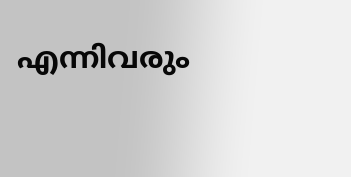എന്നിവരും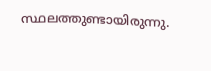സ്ഥലത്തുണ്ടായിരുന്നു.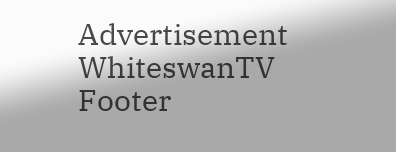Advertisement
WhiteswanTV Footer